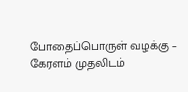போதைப்பொருள் வழக்கு – கேரளம் முதலிடம்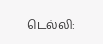டெல்லி: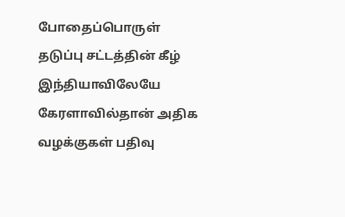போதைப்பொருள் தடுப்பு சட்டத்தின் கீழ் இந்தியாவிலேயே கேரளாவில்தான் அதிக வழக்குகள் பதிவு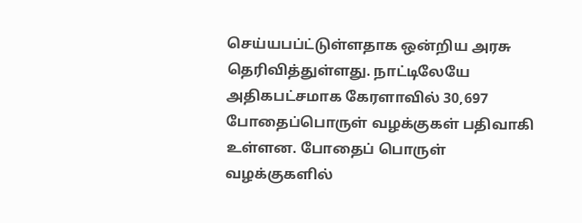செய்யபப்ட்டுள்ளதாக ஒன்றிய அரசு தெரிவித்துள்ளது. நாட்டிலேயே அதிகபட்சமாக கேரளாவில் 30,697 போதைப்பொருள் வழக்குகள் பதிவாகி உள்ளன. போதைப் பொருள் வழக்குகளில்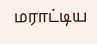மராட்டிய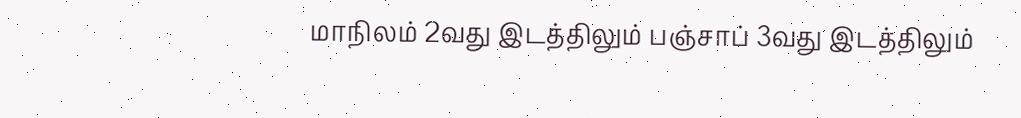மாநிலம் 2வது இடத்திலும் பஞ்சாப் 3வது இடத்திலும்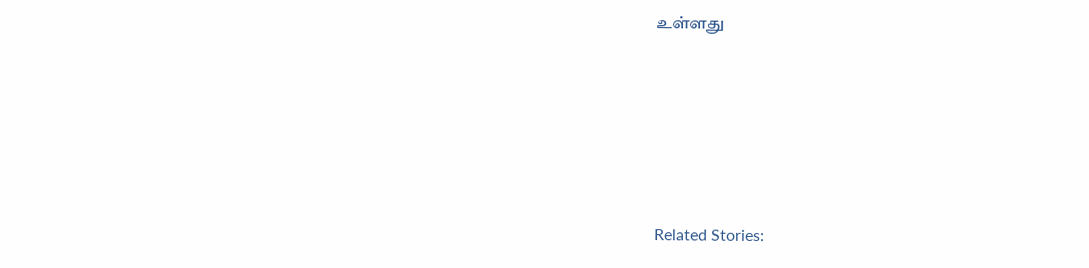உள்ளது





Related Stories: